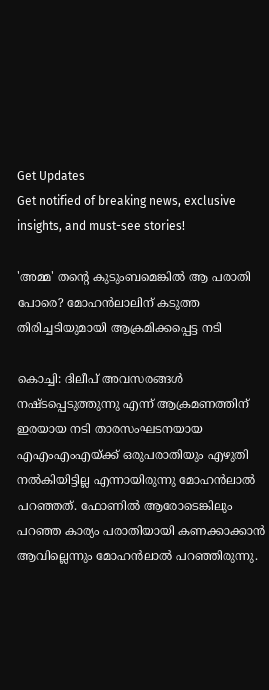Get Updates
Get notified of breaking news, exclusive insights, and must-see stories!

'അമ്മ' തന്റെ കുടുംബമെങ്കില്‍ ആ പരാതി പോരെ? മോഹന്‍ലാലിന് കടുത്ത തിരിച്ചടിയുമായി ആക്രമിക്കപ്പെട്ട നടി

കൊച്ചി: ദിലീപ് അവസരങ്ങള്‍ നഷ്ടപ്പെടുത്തുന്നു എന്ന് ആക്രമണത്തിന് ഇരയായ നടി താരസംഘടനയായ എഎംഎംഎയ്ക്ക് ഒരുപരാതിയും എഴുതി നല്‍കിയിട്ടില്ല എന്നായിരുന്നു മോഹന്‍ലാല്‍ പറഞ്ഞത്. ഫോണില്‍ ആരോടെങ്കിലും പറഞ്ഞ കാര്യം പരാതിയായി കണക്കാക്കാന്‍ ആവില്ലെന്നും മോഹന്‍ലാല്‍ പറഞ്ഞിരുന്നു.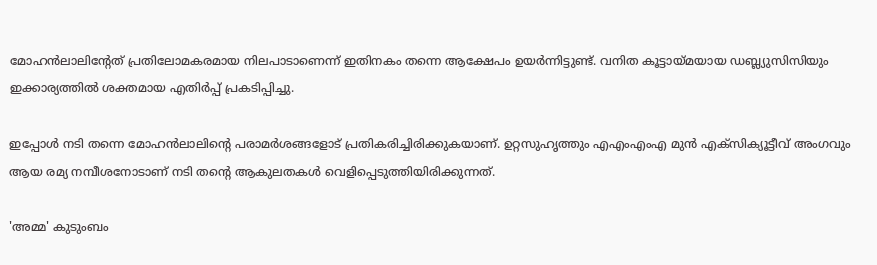മോഹന്‍ലാലിന്റേത് പ്രതിലോമകരമായ നിലപാടാണെന്ന് ഇതിനകം തന്നെ ആക്ഷേപം ഉയര്‍ന്നിട്ടുണ്ട്. വനിത കൂട്ടായ്മയായ ഡബ്ല്യുസിസിയും ഇക്കാര്യത്തില്‍ ശക്തമായ എതിര്‍പ്പ് പ്രകടിപ്പിച്ചു.

ഇപ്പോള്‍ നടി തന്നെ മോഹന്‍ലാലിന്റെ പരാമര്‍ശങ്ങളോട് പ്രതികരിച്ചിരിക്കുകയാണ്. ഉറ്റസുഹൃത്തും എഎംഎംഎ മുന്‍ എക്‌സിക്യൂട്ടീവ് അംഗവും ആയ രമ്യ നമ്പീശനോടാണ് നടി തന്റെ ആകുലതകള്‍ വെളിപ്പെടുത്തിയിരിക്കുന്നത്.

'അമ്മ' കുടുംബം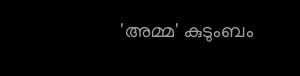'അമ്മ' കുടുംബം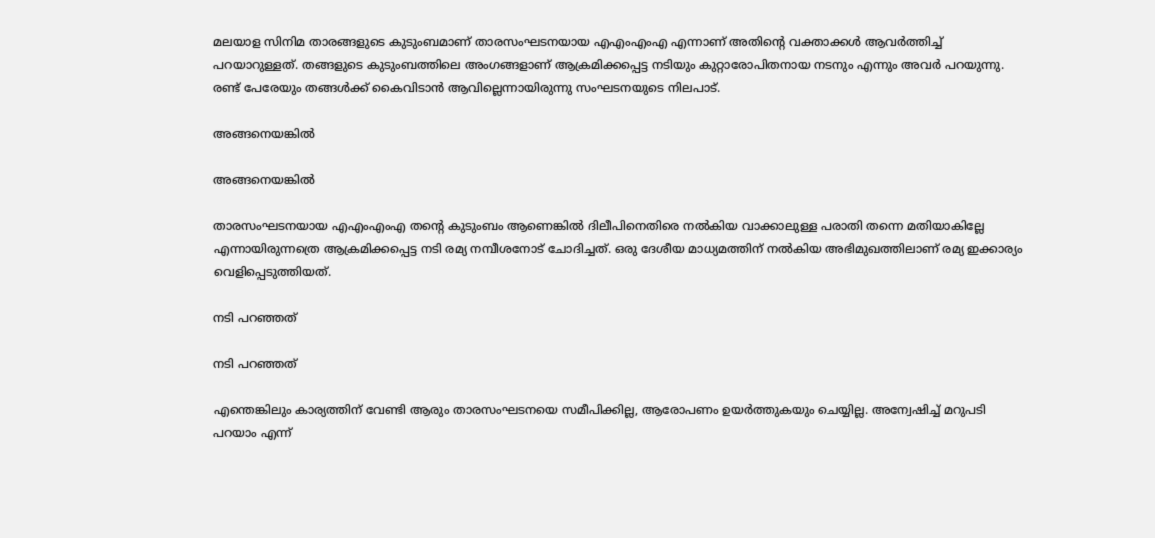മലയാള സിനിമ താരങ്ങളുടെ കുടുംബമാണ് താരസംഘടനയായ എഎംഎംഎ എന്നാണ് അതിന്റെ വക്താക്കള്‍ ആവര്‍ത്തിച്ച് പറയാറുള്ളത്. തങ്ങളുടെ കുടുംബത്തിലെ അംഗങ്ങളാണ് ആക്രമിക്കപ്പെട്ട നടിയും കുറ്റാരോപിതനായ നടനും എന്നും അവര്‍ പറയുന്നു. രണ്ട് പേരേയും തങ്ങള്‍ക്ക് കൈവിടാന്‍ ആവില്ലെന്നായിരുന്നു സംഘടനയുടെ നിലപാട്.

അങ്ങനെയങ്കില്‍

അങ്ങനെയങ്കില്‍

താരസംഘടനയായ എഎംഎംഎ തന്റെ കുടുംബം ആണെങ്കില്‍ ദിലീപിനെതിരെ നല്‍കിയ വാക്കാലുള്ള പരാതി തന്നെ മതിയാകില്ലേ എന്നായിരുന്നത്രെ ആക്രമിക്കപ്പെട്ട നടി രമ്യ നമ്പീശനോട് ചോദിച്ചത്. ഒരു ദേശീയ മാധ്യമത്തിന് നല്‍കിയ അഭിമുഖത്തിലാണ് രമ്യ ഇക്കാര്യം വെളിപ്പെടുത്തിയത്.

നടി പറഞ്ഞത്

നടി പറഞ്ഞത്

എന്തെങ്കിലും കാര്യത്തിന് വേണ്ടി ആരും താരസംഘടനയെ സമീപിക്കില്ല, ആരോപണം ഉയര്‍ത്തുകയും ചെയ്യില്ല. അന്വേഷിച്ച് മറുപടി പറയാം എന്ന്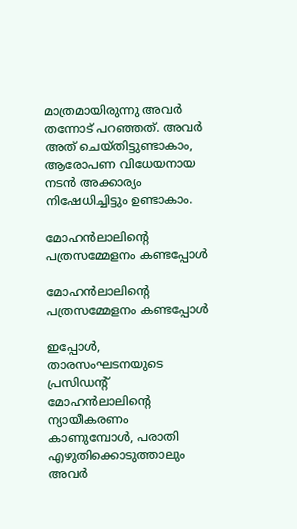മാത്രമായിരുന്നു അവര്‍ തന്നോട് പറഞ്ഞത്. അവര്‍ അത് ചെയ്തിട്ടുണ്ടാകാം, ആരോപണ വിധേയനായ നടന്‍ അക്കാര്യം നിഷേധിച്ചിട്ടും ഉണ്ടാകാം.

മോഹന്‍ലാലിന്റെ പത്രസമ്മേളനം കണ്ടപ്പോള്‍

മോഹന്‍ലാലിന്റെ പത്രസമ്മേളനം കണ്ടപ്പോള്‍

ഇപ്പോള്‍, താരസംഘടനയുടെ പ്രസിഡന്റ് മോഹന്‍ലാലിന്റെ ന്യായീകരണം കാണുമ്പോള്‍, പരാതി എഴുതിക്കൊടുത്താലും അവര്‍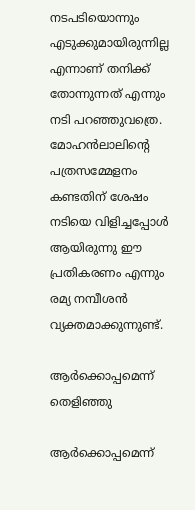നടപടിയൊന്നും എടുക്കുമായിരുന്നില്ല എന്നാണ് തനിക്ക് തോന്നുന്നത് എന്നും നടി പറഞ്ഞുവത്രെ. മോഹന്‍ലാലിന്റെ പത്രസമ്മേളനം കണ്ടതിന് ശേഷം നടിയെ വിളിച്ചപ്പോള്‍ ആയിരുന്നു ഈ പ്രതികരണം എന്നും രമ്യ നമ്പീശന്‍ വ്യക്തമാക്കുന്നുണ്ട്.

ആര്‍ക്കൊപ്പമെന്ന് തെളിഞ്ഞു

ആര്‍ക്കൊപ്പമെന്ന്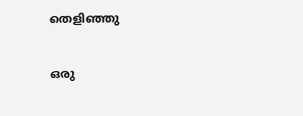തെളിഞ്ഞു

ഒരു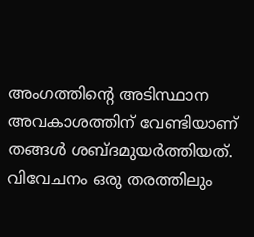അംഗത്തിന്റെ അടിസ്ഥാന അവകാശത്തിന് വേണ്ടിയാണ് തങ്ങള്‍ ശബ്ദമുയര്‍ത്തിയത്. വിവേചനം ഒരു തരത്തിലും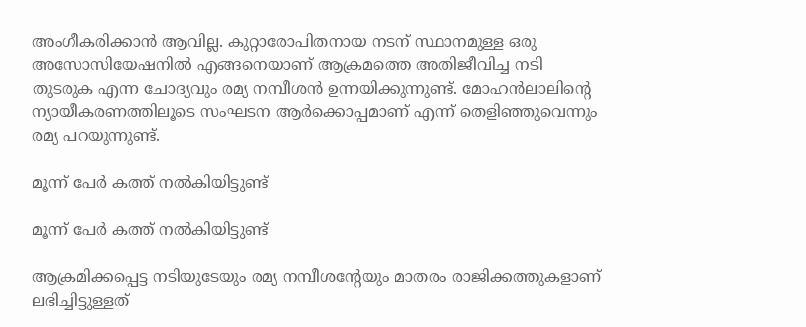അംഗീകരിക്കാന്‍ ആവില്ല. കുറ്റാരോപിതനായ നടന് സ്ഥാനമുള്ള ഒരു അസോസിയേഷനില്‍ എങ്ങനെയാണ് ആക്രമത്തെ അതിജീവിച്ച നടി തുടരുക എന്ന ചോദ്യവും രമ്യ നമ്പീശന്‍ ഉന്നയിക്കുന്നുണ്ട്. മോഹന്‍ലാലിന്റെ ന്യായീകരണത്തിലൂടെ സംഘടന ആര്‍ക്കൊപ്പമാണ് എന്ന് തെളിഞ്ഞുവെന്നും രമ്യ പറയുന്നുണ്ട്.

മൂന്ന് പേര്‍ കത്ത് നല്‍കിയിട്ടുണ്ട്

മൂന്ന് പേര്‍ കത്ത് നല്‍കിയിട്ടുണ്ട്

ആക്രമിക്കപ്പെട്ട നടിയുടേയും രമ്യ നമ്പീശന്റേയും മാതരം രാജിക്കത്തുകളാണ് ലഭിച്ചിട്ടുള്ളത്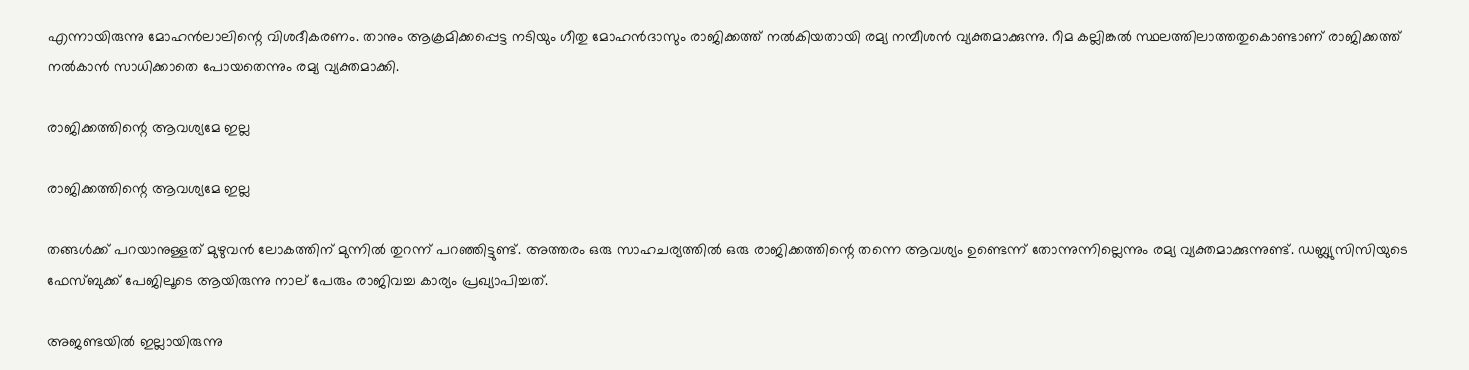എന്നായിരുന്നു മോഹന്‍ലാലിന്റെ വിശദീകരണം. താനും ആക്രമിക്കപ്പെട്ട നടിയും ഗീതു മോഹന്‍ദാസും രാജിക്കത്ത് നല്‍കിയതായി രമ്യ നമ്പീശന്‍ വ്യക്തമാക്കുന്നു. റീമ കല്ലിങ്കല്‍ സ്ഥലത്തിലാത്തതുകൊണ്ടാണ് രാജിക്കത്ത് നല്‍കാന്‍ സാധിക്കാതെ പോയതെന്നും രമ്യ വ്യക്തമാക്കി.

രാജിക്കത്തിന്റെ ആവശ്യമേ ഇല്ല

രാജിക്കത്തിന്റെ ആവശ്യമേ ഇല്ല

തങ്ങള്‍ക്ക് പറയാനുള്ളത് മുഴുവന്‍ ലോകത്തിന് മുന്നില്‍ തുറന്ന് പറഞ്ഞിട്ടുണ്ട്. അത്തരം ഒരു സാഹചര്യത്തില്‍ ഒരു രാജിക്കത്തിന്റെ തന്നെ ആവശ്യം ഉണ്ടെന്ന് തോന്നുന്നില്ലെന്നും രമ്യ വ്യക്തമാക്കുന്നുണ്ട്. ഡബ്ല്യുസിസിയുടെ ഫേസ്ബുക്ക് പേജിലൂടെ ആയിരുന്നു നാല് പേരും രാജിവച്ച കാര്യം പ്രഖ്യാപിച്ചത്.

അജണ്ടയില്‍ ഇല്ലായിരുന്നു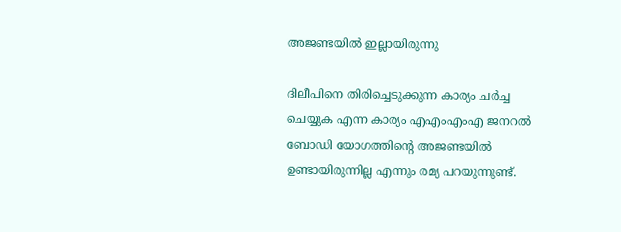അജണ്ടയില്‍ ഇല്ലായിരുന്നു

ദിലീപിനെ തിരിച്ചെടുക്കുന്ന കാര്യം ചര്‍ച്ച ചെയ്യുക എന്ന കാര്യം എഎംഎംഎ ജനറല്‍ ബോഡി യോഗത്തിന്റെ അജണ്ടയില്‍ ഉണ്ടായിരുന്നില്ല എന്നും രമ്യ പറയുന്നുണ്ട്.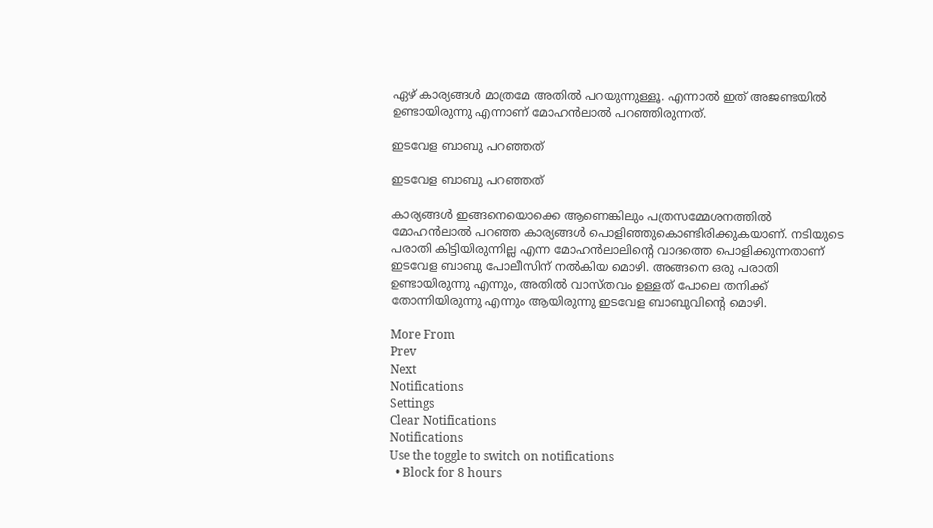ഏഴ് കാര്യങ്ങള്‍ മാത്രമേ അതില്‍ പറയുന്നുള്ളൂ. എന്നാല്‍ ഇത് അജണ്ടയില്‍ ഉണ്ടായിരുന്നു എന്നാണ് മോഹന്‍ലാല്‍ പറഞ്ഞിരുന്നത്.

ഇടവേള ബാബു പറഞ്ഞത്

ഇടവേള ബാബു പറഞ്ഞത്

കാര്യങ്ങള്‍ ഇങ്ങനെയൊക്കെ ആണെങ്കിലും പത്രസമ്മേശനത്തില്‍ മോഹന്‍ലാല്‍ പറഞ്ഞ കാര്യങ്ങള്‍ പൊളിഞ്ഞുകൊണ്ടിരിക്കുകയാണ്. നടിയുടെ പരാതി കിട്ടിയിരുന്നില്ല എന്ന മോഹന്‍ലാലിന്റെ വാദത്തെ പൊളിക്കുന്നതാണ് ഇടവേള ബാബു പോലീസിന് നല്‍കിയ മൊഴി. അങ്ങനെ ഒരു പരാതി ഉണ്ടായിരുന്നു എന്നും, അതില്‍ വാസ്തവം ഉള്ളത് പോലെ തനിക്ക് തോന്നിയിരുന്നു എന്നും ആയിരുന്നു ഇടവേള ബാബുവിന്റെ മൊഴി.

More From
Prev
Next
Notifications
Settings
Clear Notifications
Notifications
Use the toggle to switch on notifications
  • Block for 8 hours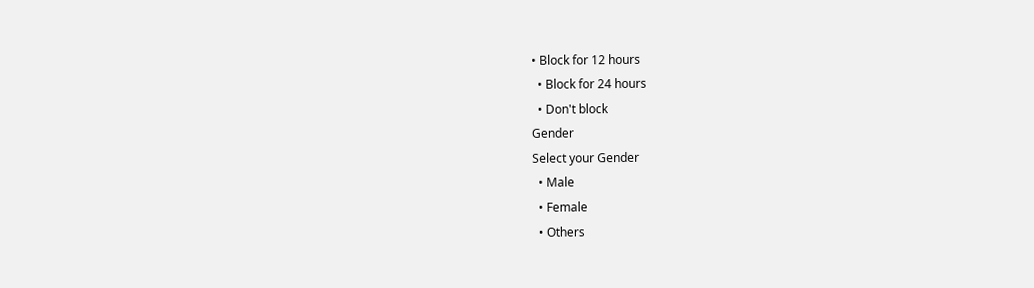• Block for 12 hours
  • Block for 24 hours
  • Don't block
Gender
Select your Gender
  • Male
  • Female
  • Others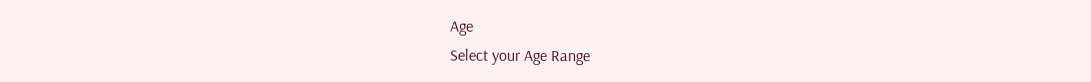Age
Select your Age Range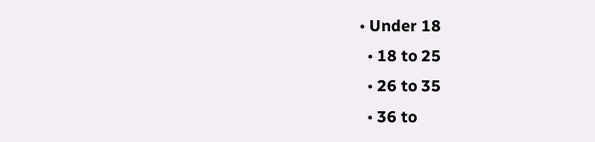• Under 18
  • 18 to 25
  • 26 to 35
  • 36 to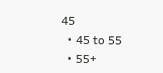45
  • 45 to 55
  • 55+